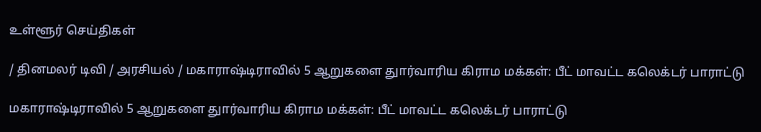உள்ளூர் செய்திகள்

/ தினமலர் டிவி / அரசியல் / மகாராஷ்டிராவில் 5 ஆறுகளை துார்வாரிய கிராம மக்கள்: பீட் மாவட்ட கலெக்டர் பாராட்டு

மகாராஷ்டிராவில் 5 ஆறுகளை துார்வாரிய கிராம மக்கள்: பீட் மாவட்ட கலெக்டர் பாராட்டு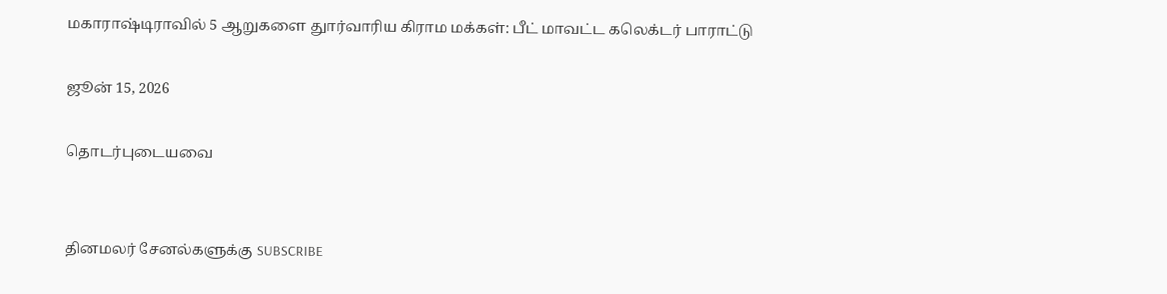மகாராஷ்டிராவில் 5 ஆறுகளை துார்வாரிய கிராம மக்கள்: பீட் மாவட்ட கலெக்டர் பாராட்டு

ஜூன் 15, 2026

தொடர்புடையவை


தினமலர் சேனல்களுக்கு SUBSCRIBE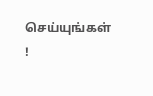செய்யுங்கள் !